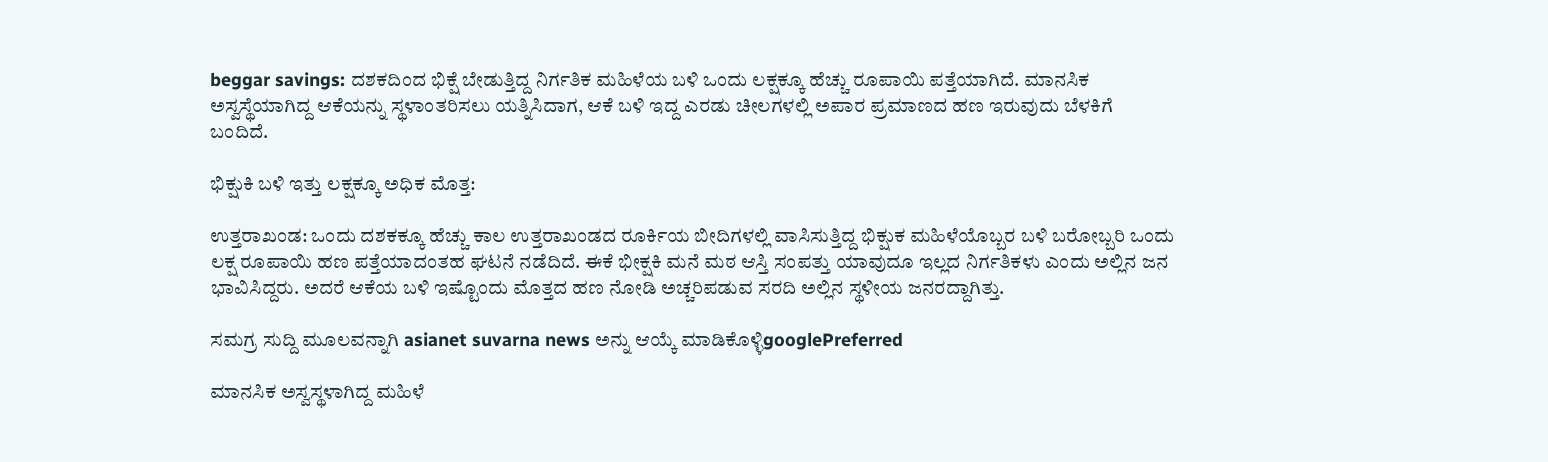beggar savings: ದಶಕದಿಂದ ಭಿಕ್ಷೆ ಬೇಡುತ್ತಿದ್ದ ನಿರ್ಗತಿಕ ಮಹಿಳೆಯ ಬಳಿ ಒಂದು ಲಕ್ಷಕ್ಕೂ ಹೆಚ್ಚು ರೂಪಾಯಿ ಪತ್ತೆಯಾಗಿದೆ. ಮಾನಸಿಕ ಅಸ್ವಸ್ಥೆಯಾಗಿದ್ದ ಆಕೆಯನ್ನು ಸ್ಥಳಾಂತರಿಸಲು ಯತ್ನಿಸಿದಾಗ, ಆಕೆ ಬಳಿ ಇದ್ದ ಎರಡು ಚೀಲಗಳಲ್ಲಿ ಅಪಾರ ಪ್ರಮಾಣದ ಹಣ ಇರುವುದು ಬೆಳಕಿಗೆ ಬಂದಿದೆ.

ಭಿಕ್ಷುಕಿ ಬಳಿ ಇತ್ತು ಲಕ್ಷಕ್ಕೂ ಅಧಿಕ ಮೊತ್ತ:

ಉತ್ತರಾಖಂಡ: ಒಂದು ದಶಕಕ್ಕೂ ಹೆಚ್ಚು ಕಾಲ ಉತ್ತರಾಖಂಡದ ರೂರ್ಕಿಯ ಬೀದಿಗಳಲ್ಲಿ ವಾಸಿಸುತ್ತಿದ್ದ ಭಿಕ್ಷುಕ ಮಹಿಳೆಯೊಬ್ಬರ ಬಳಿ ಬರೋಬ್ಬರಿ ಒಂದು ಲಕ್ಷ ರೂಪಾಯಿ ಹಣ ಪತ್ತೆಯಾದಂತಹ ಘಟನೆ ನಡೆದಿದೆ. ಈಕೆ ಭೀಕ್ಷಕಿ ಮನೆ ಮಠ ಆಸ್ತಿ ಸಂಪತ್ತು ಯಾವುದೂ ಇಲ್ಲದ ನಿರ್ಗತಿಕಳು ಎಂದು ಅಲ್ಲಿನ ಜನ ಭಾವಿಸಿದ್ದರು. ಅದರೆ ಆಕೆಯ ಬಳಿ ಇಷ್ಟೊಂದು ಮೊತ್ತದ ಹಣ ನೋಡಿ ಅಚ್ಚರಿಪಡುವ ಸರದಿ ಅಲ್ಲಿನ ಸ್ಥಳೀಯ ಜನರದ್ದಾಗಿತ್ತು.

ಸಮಗ್ರ ಸುದ್ದಿ ಮೂಲವನ್ನಾಗಿ asianet suvarna news ಅನ್ನು ಆಯ್ಕೆ ಮಾಡಿಕೊಳ್ಳಿgooglePreferred

ಮಾನಸಿಕ ಅಸ್ವಸ್ಥಳಾಗಿದ್ದ ಮಹಿಳೆ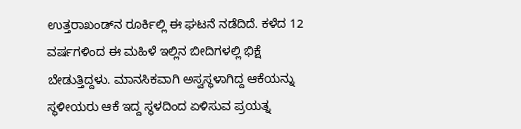ಉತ್ತರಾಖಂಡ್‌ನ ರೂರ್ಕಿಲ್ಲಿ ಈ ಘಟನೆ ನಡೆದಿದೆ. ಕಳೆದ 12 ವರ್ಷಗಳಿಂದ ಈ ಮಹಿಳೆ ಇಲ್ಲಿನ ಬೀದಿಗಳಲ್ಲಿ ಭಿಕ್ಷೆ ಬೇಡುತ್ತಿದ್ದಳು. ಮಾನಸಿಕವಾಗಿ ಅಸ್ವಸ್ಥಳಾಗಿದ್ದ ಆಕೆಯನ್ನು ಸ್ಥಳೀಯರು ಆಕೆ ಇದ್ದ ಸ್ಥಳದಿಂದ ಏಳಿಸುವ ಪ್ರಯತ್ನ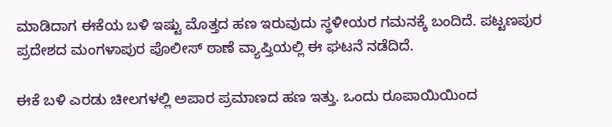ಮಾಡಿದಾಗ ಈಕೆಯ ಬಳಿ ಇಷ್ಟು ಮೊತ್ತದ ಹಣ ಇರುವುದು ಸ್ಥಳೀಯರ ಗಮನಕ್ಕೆ ಬಂದಿದೆ. ಪಟ್ಟಣಪುರ ಪ್ರದೇಶದ ಮಂಗಳಾಪುರ ಪೊಲೀಸ್ ಠಾಣೆ ವ್ಯಾಪ್ತಿಯಲ್ಲಿ ಈ ಘಟನೆ ನಡೆದಿದೆ.

ಈಕೆ ಬಳಿ ಎರಡು ಚೀಲಗಳಲ್ಲಿ ಅಪಾರ ಪ್ರಮಾಣದ ಹಣ ಇತ್ತು. ಒಂದು ರೂಪಾಯಿಯಿಂದ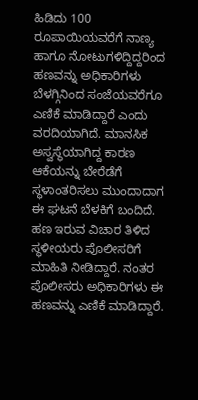ಹಿಡಿದು 100 ರೂಪಾಯಿಯವರೆಗೆ ನಾಣ್ಯ ಹಾಗೂ ನೋಟುಗಳಿದ್ದಿದ್ದರಿಂದ ಹಣವನ್ನು ಅಧಿಕಾರಿಗಳು ಬೆಳಗ್ಗಿನಿಂದ ಸಂಜೆಯವರೆಗೂ ಎಣಿಕೆ ಮಾಡಿದ್ದಾರೆ ಎಂದು ವರದಿಯಾಗಿದೆ. ಮಾನಸಿಕ ಅಸ್ವಸ್ಥೆಯಾಗಿದ್ದ ಕಾರಣ ಆಕೆಯನ್ನು ಬೇರೆಡೆಗೆ ಸ್ಥಳಾಂತರಿಸಲು ಮುಂದಾದಾಗ ಈ ಘಟನೆ ಬೆಳಕಿಗೆ ಬಂದಿದೆ. ಹಣ ಇರುವ ವಿಚಾರ ತಿಳಿದ ಸ್ಥಳೀಯರು ಪೊಲೀಸರಿಗೆ ಮಾಹಿತಿ ನೀಡಿದ್ದಾರೆ. ನಂತರ ಪೊಲೀಸರು ಅಧಿಕಾರಿಗಳು ಈ ಹಣವನ್ನು ಎಣಿಕೆ ಮಾಡಿದ್ದಾರೆ.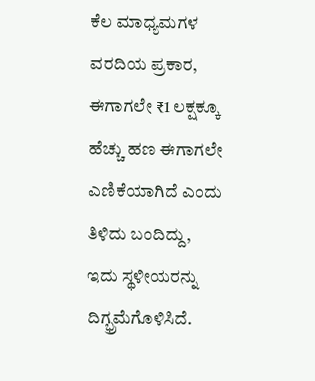ಕೆಲ ಮಾಧ್ಯಮಗಳ ವರದಿಯ ಪ್ರಕಾರ, ಈಗಾಗಲೇ ₹1 ಲಕ್ಷಕ್ಕೂ ಹೆಚ್ಚು ಹಣ ಈಗಾಗಲೇ ಎಣಿಕೆಯಾಗಿದೆ ಎಂದು ತಿಳಿದು ಬಂದಿದ್ದು, ಇದು ಸ್ಥಳೀಯರನ್ನು ದಿಗ್ಭ್ರಮೆಗೊಳಿಸಿದೆ.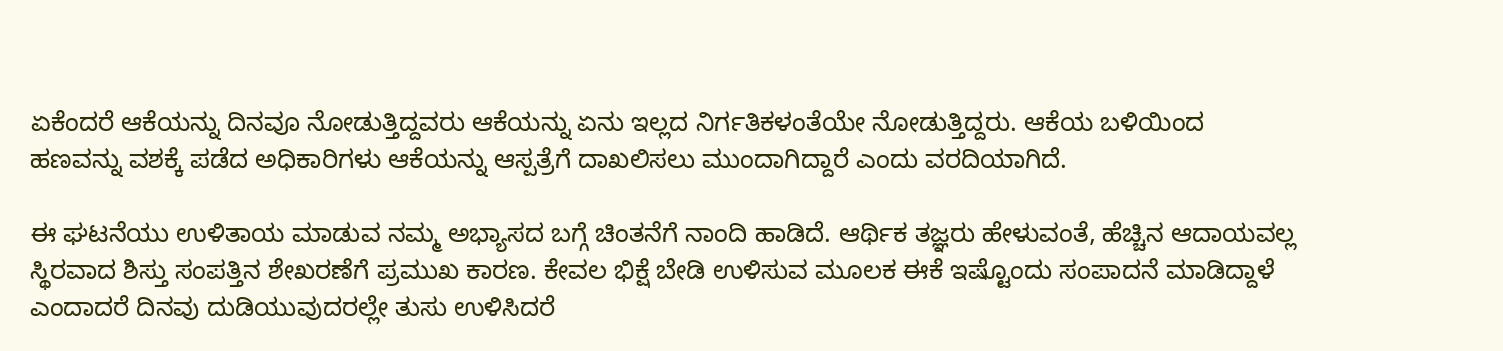ಏಕೆಂದರೆ ಆಕೆಯನ್ನು ದಿನವೂ ನೋಡುತ್ತಿದ್ದವರು ಆಕೆಯನ್ನು ಏನು ಇಲ್ಲದ ನಿರ್ಗತಿಕಳಂತೆಯೇ ನೋಡುತ್ತಿದ್ದರು. ಆಕೆಯ ಬಳಿಯಿಂದ ಹಣವನ್ನು ವಶಕ್ಕೆ ಪಡೆದ ಅಧಿಕಾರಿಗಳು ಆಕೆಯನ್ನು ಆಸ್ಪತ್ರೆಗೆ ದಾಖಲಿಸಲು ಮುಂದಾಗಿದ್ದಾರೆ ಎಂದು ವರದಿಯಾಗಿದೆ.

ಈ ಘಟನೆಯು ಉಳಿತಾಯ ಮಾಡುವ ನಮ್ಮ ಅಭ್ಯಾಸದ ಬಗ್ಗೆ ಚಿಂತನೆಗೆ ನಾಂದಿ ಹಾಡಿದೆ. ಆರ್ಥಿಕ ತಜ್ಞರು ಹೇಳುವಂತೆ, ಹೆಚ್ಚಿನ ಆದಾಯವಲ್ಲ ಸ್ಥಿರವಾದ ಶಿಸ್ತು ಸಂಪತ್ತಿನ ಶೇಖರಣೆಗೆ ಪ್ರಮುಖ ಕಾರಣ. ಕೇವಲ ಭಿಕ್ಷೆ ಬೇಡಿ ಉಳಿಸುವ ಮೂಲಕ ಈಕೆ ಇಷ್ಟೊಂದು ಸಂಪಾದನೆ ಮಾಡಿದ್ದಾಳೆ ಎಂದಾದರೆ ದಿನವು ದುಡಿಯುವುದರಲ್ಲೇ ತುಸು ಉಳಿಸಿದರೆ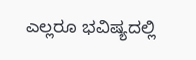ಎಲ್ಲರೂ ಭವಿಷ್ಯದಲ್ಲಿ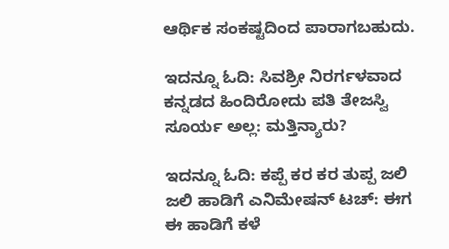ಆರ್ಥಿಕ ಸಂಕಷ್ಟದಿಂದ ಪಾರಾಗಬಹುದು.

ಇದನ್ನೂ ಓದಿ: ಸಿವಶ್ರೀ ನಿರರ್ಗಳವಾದ ಕನ್ನಡದ ಹಿಂದಿರೋದು ಪತಿ ತೇಜಸ್ವಿ ಸೂರ್ಯ ಅಲ್ಲ: ಮತ್ತಿನ್ಯಾರು?

ಇದನ್ನೂ ಓದಿ: ಕಪ್ಪೆ ಕರ ಕರ ತುಪ್ಪ ಜಲಿ ಜಲಿ ಹಾಡಿಗೆ ಎನಿಮೇಷನ್ ಟಚ್: ಈಗ ಈ ಹಾಡಿಗೆ ಕಳೆ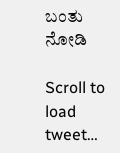ಬಂತು ನೋಡಿ

Scroll to load tweet…